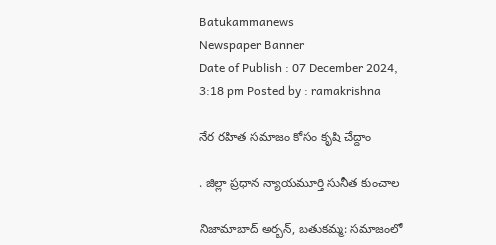Batukammanews
Newspaper Banner
Date of Publish : 07 December 2024, 3:18 pm Posted by : ramakrishna

నేర రహిత సమాజం కోసం కృషి చేద్దాం

. జిల్లా ప్రధాన న్యాయమూర్తి సునీత కుంచాల

నిజామాబాద్ అర్బన్, బతుకమ్మ: సమాజంలో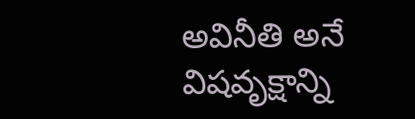అవినీతి అనే విషవృక్షాన్ని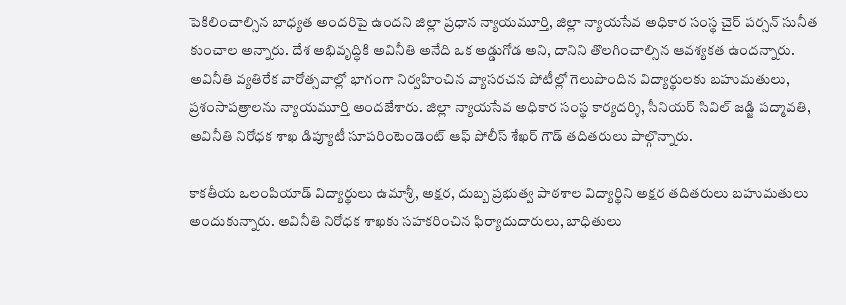పెకిలించాల్సిన బాధ్యత అందరిపై ఉందని జిల్లా ప్రధాన న్యాయమూర్తి, జిల్లా న్యాయసేవ అధికార సంస్థ చైర్ పర్సన్ సునీత కుంచాల అన్నారు. దేశ అభివృద్ధికి అవినీతి అనేది ఒక అడ్డుగోడ అని, దానిని తొలగించాల్సిన ఆవశ్యకత ఉందన్నారు. అవినీతి వ్యతిరేక వారోత్సవాల్లో భాగంగా నిర్వహించిన వ్యాసరచన పోటీల్లో గెలుపొందిన విద్యార్థులకు బహుమతులు, ప్రశంసాపత్రాలను న్యాయమూర్తి అందజేశారు. జిల్లా న్యాయసేవ అధికార సంస్థ కార్యదర్శి, సీనియర్ సివిల్ జడ్జి పద్మావతి, అవినీతి నిరోధక శాఖ డిప్యూటీ సూపరింటెండెంట్ ఆఫ్ పోలీస్ శేఖర్ గౌడ్ తదితరులు పాల్గొన్నారు.

కాకతీయ ఒలంపియాడ్ విద్యార్థులు ఉమాశ్రీ, అక్షర, దుబ్బ ప్రభుత్వ పాఠశాల విద్యార్థిని అక్షర తదితరులు బహుమతులు అందుకున్నారు. అవినీతి నిరోధక శాఖకు సహకరించిన ఫిర్యాదుదారులు, బాధితులు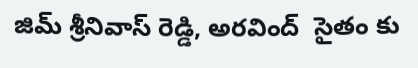జిమ్ శ్రీనివాస్ రెడ్డి, అరవింద్  సైతం కు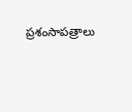ప్రశంసాపత్రాలు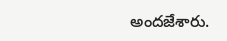అందజేశారు.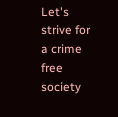Let's strive for a crime free society